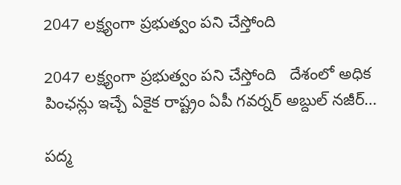2047 లక్ష్యంగా ప్రభుత్వం పని చేస్తోంది

2047 లక్ష్యంగా ప్రభుత్వం పని చేస్తోంది   దేశంలో అధిక పింఛన్లు ఇచ్చే ఏకైక రాష్ట్రం ఏపీ గవర్నర్ అబ్దుల్ నజీర్…

ప‌ద్మ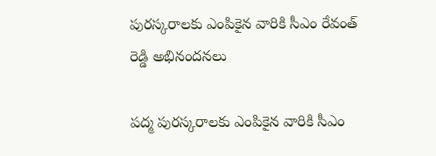పుర‌స్క‌రాల‌కు ఎంపికైన వారికి సీఎం రేవంత్ రెడ్డి అభినంద‌న‌లు

ప‌ద్మ పుర‌స్క‌రాల‌కు ఎంపికైన వారికి సీఎం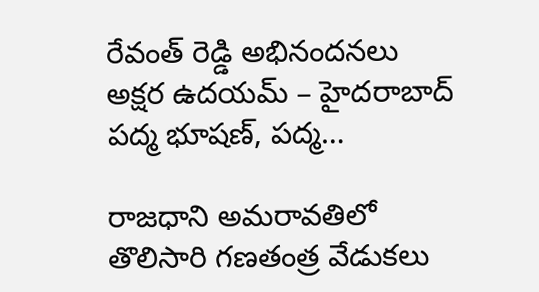రేవంత్ రెడ్డి అభినంద‌న‌లు   అక్షర ఉదయమ్ – హైద‌రాబాద్‌ ప‌ద్మ భూష‌ణ్‌, ప‌ద్మ…

రాజధాని అమరావతిలో తొలిసారి గణతంత్ర వేడుకలు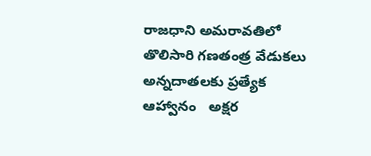రాజధాని అమరావతిలో తొలిసారి గణతంత్ర వేడుకలు   అన్నదాతలకు ప్రత్యేక ఆహ్వానం   అక్షర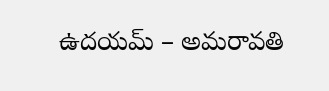ఉదయమ్ – అమరావతి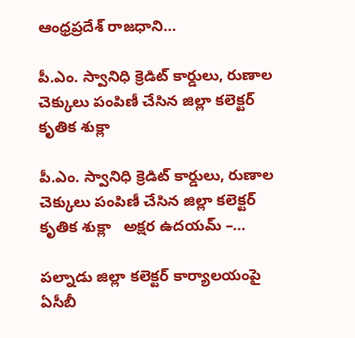ఆంధ్రప్రదేశ్‌ రాజధాని…

పీ.ఎం. స్వానిధి క్రెడిట్ కార్డులు, రుణాల చెక్కులు పంపిణీ చేసిన జిల్లా కలెక్టర్ కృతిక శుక్లా

పీ.ఎం. స్వానిధి క్రెడిట్ కార్డులు, రుణాల చెక్కులు పంపిణీ చేసిన జిల్లా కలెక్టర్ కృతిక శుక్లా   అక్షర ఉదయమ్ –…

పల్నాడు జిల్లా కలెక్టర్ కార్యాలయంపై ఏసీబీ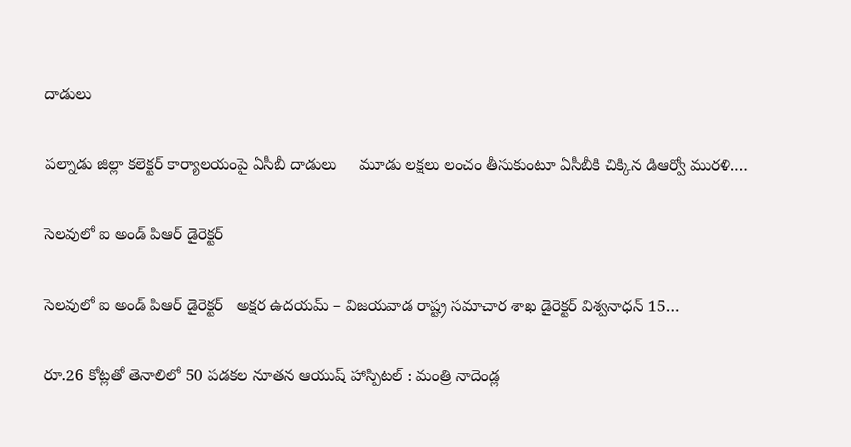దాడులు

పల్నాడు జిల్లా కలెక్టర్ కార్యాలయంపై ఏసీబీ దాడులు     మూడు లక్షలు లంచం తీసుకుంటూ ఏసీబీకి చిక్కిన డిఆర్వో మురళి.…

సెల‌వులో ఐ అండ్ పిఆర్ డైరెక్ట‌ర్‌

సెల‌వులో ఐ అండ్ పిఆర్ డైరెక్ట‌ర్‌   అక్షర ఉదయమ్ – విజయవాడ రాష్ట్ర స‌మాచార‌ శాఖ డైరెక్ట‌ర్ విశ్వ‌నాధ‌న్ 15…

రూ.26 కోట్లతో తెనాలిలో 50 పడకల నూతన ఆయుష్ హాస్పిటల్ : మంత్రి నాదెండ్ల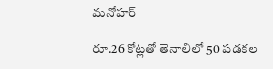మనోహర్

రూ.26 కోట్లతో తెనాలిలో 50 పడకల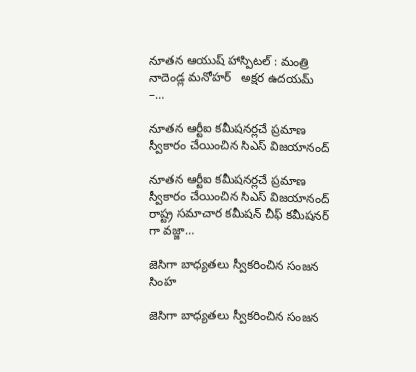నూతన ఆయుష్ హాస్పిటల్ : మంత్రి నాదెండ్ల మనోహర్   అక్షర ఉదయమ్ –…

నూతన ఆర్టీఐ కమీషనర్లచే ప్రమాణ స్వీకారం చేయించిన సిఎస్ విజయానంద్

నూతన ఆర్టీఐ కమీషనర్లచే ప్రమాణ స్వీకారం చేయించిన సిఎస్ విజయానంద్   రాష్ట్ర సమాచార కమీషన్ చీఫ్ కమీషనర్ గా వజ్జా…

జెసిగా బాధ్యతలు స్వీకరించిన సంజన సింహ

జెసిగా బాధ్యతలు స్వీకరించిన సంజన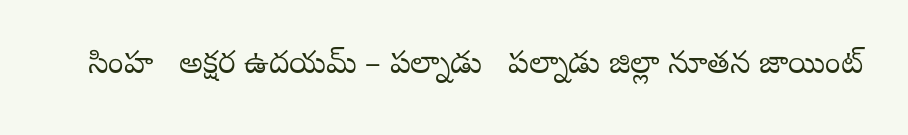సింహ   అక్షర ఉదయమ్ – పల్నాడు   పల్నాడు జిల్లా నూతన జాయింట్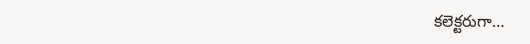కలెక్టరుగా…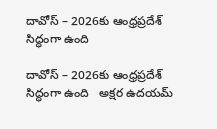దావోస్ – 2026కు ఆంధ్రప్రదేశ్ సిద్ధంగా ఉంది

దావోస్ – 2026కు ఆంధ్రప్రదేశ్ సిద్ధంగా ఉంది   అక్షర ఉదయమ్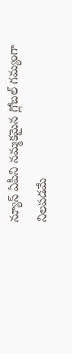న్యూస్ ఏపీని నమ్మకమైన గ్లోబల్ గమ్యంగా నిలపడమే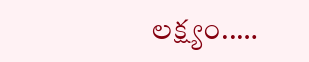లక్ష్యం..…